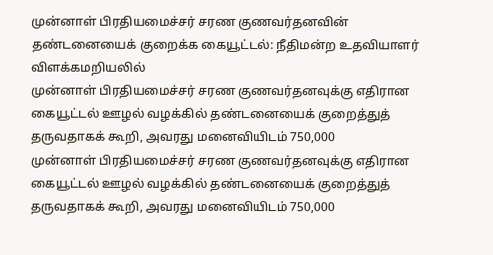முன்னாள் பிரதியமைச்சர் சரண குணவர்தனவின் தண்டனையைக் குறைக்க கையூட்டல்: நீதிமன்ற உதவியாளர் விளக்கமறியலில்
முன்னாள் பிரதியமைச்சர் சரண குணவர்தனவுக்கு எதிரான கையூட்டல் ஊழல் வழக்கில் தண்டனையைக் குறைத்துத் தருவதாகக் கூறி, அவரது மனைவியிடம் 750,000
முன்னாள் பிரதியமைச்சர் சரண குணவர்தனவுக்கு எதிரான கையூட்டல் ஊழல் வழக்கில் தண்டனையைக் குறைத்துத் தருவதாகக் கூறி, அவரது மனைவியிடம் 750,000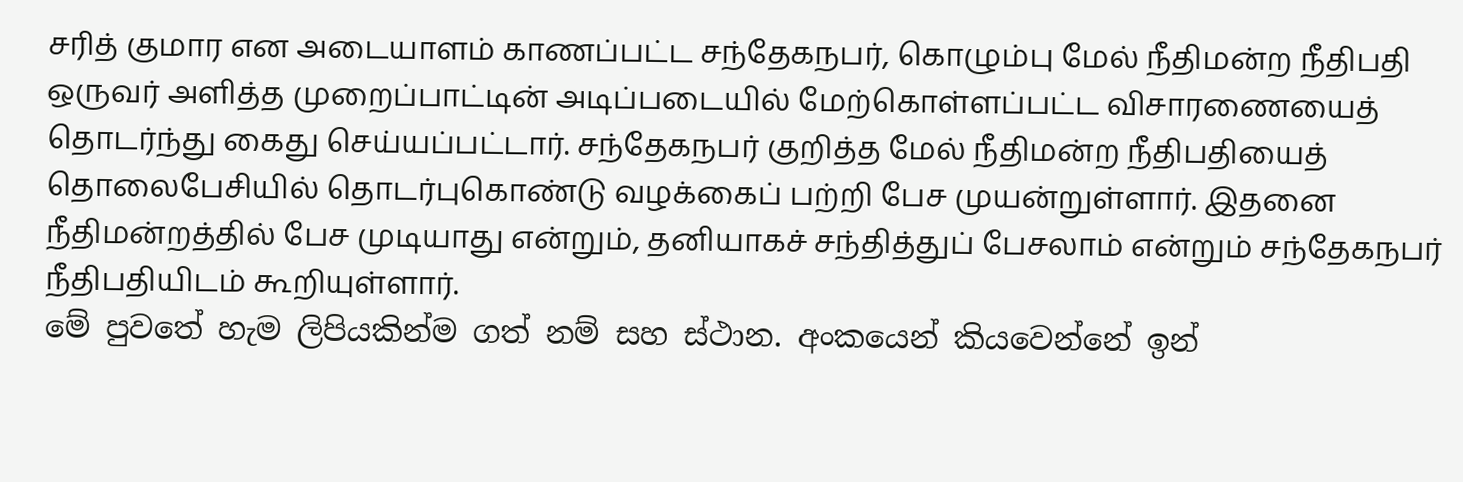சரித் குமார என அடையாளம் காணப்பட்ட சந்தேகநபர், கொழும்பு மேல் நீதிமன்ற நீதிபதி ஒருவர் அளித்த முறைப்பாட்டின் அடிப்படையில் மேற்கொள்ளப்பட்ட விசாரணையைத் தொடர்ந்து கைது செய்யப்பட்டார். சந்தேகநபர் குறித்த மேல் நீதிமன்ற நீதிபதியைத் தொலைபேசியில் தொடர்புகொண்டு வழக்கைப் பற்றி பேச முயன்றுள்ளார். இதனை நீதிமன்றத்தில் பேச முடியாது என்றும், தனியாகச் சந்தித்துப் பேசலாம் என்றும் சந்தேகநபர் நீதிபதியிடம் கூறியுள்ளார்.
මේ පුවතේ හැම ලිපියකින්ම ගත් නම් සහ ස්ථාන. අංකයෙන් කියවෙන්නේ ඉන්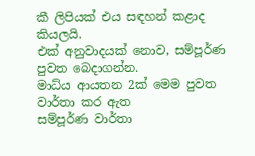කී ලිපියක් එය සඳහන් කළාද කියලයි.
එක් අනුවාදයක් නොව, සම්පූර්ණ පුවත බෙදාගන්න.
මාධ්ය ආයතන 2ක් මෙම පුවත වාර්තා කර ඇත
සම්පූර්ණ වාර්තා